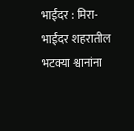भाईंदर : मिरा-भाईंदर शहरातील भटक्या श्वानांना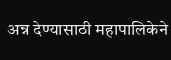अन्न देण्यासाठी महापालिकेने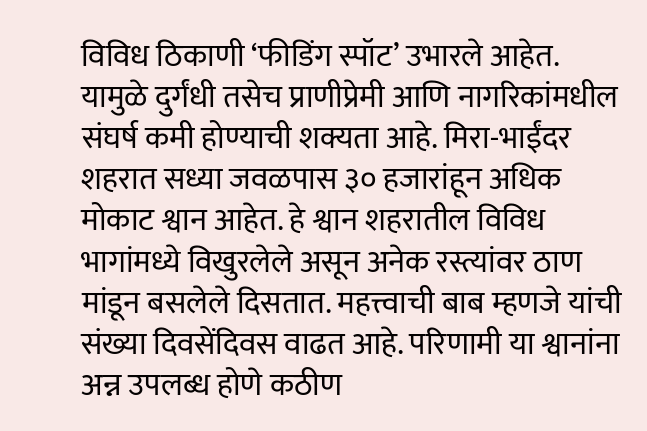विविध ठिकाणी ‘फीडिंग स्पॉट’ उभारले आहेत. यामुळे दुर्गंधी तसेच प्राणीप्रेमी आणि नागरिकांमधील संघर्ष कमी होण्याची शक्यता आहे. मिरा-भाईंदर शहरात सध्या जवळपास ३० हजारांहून अधिक मोकाट श्वान आहेत. हे श्वान शहरातील विविध भागांमध्ये विखुरलेले असून अनेक रस्त्यांवर ठाण मांडून बसलेले दिसतात. महत्त्वाची बाब म्हणजे यांची संख्या दिवसेंदिवस वाढत आहे. परिणामी या श्वानांना अन्न उपलब्ध होणे कठीण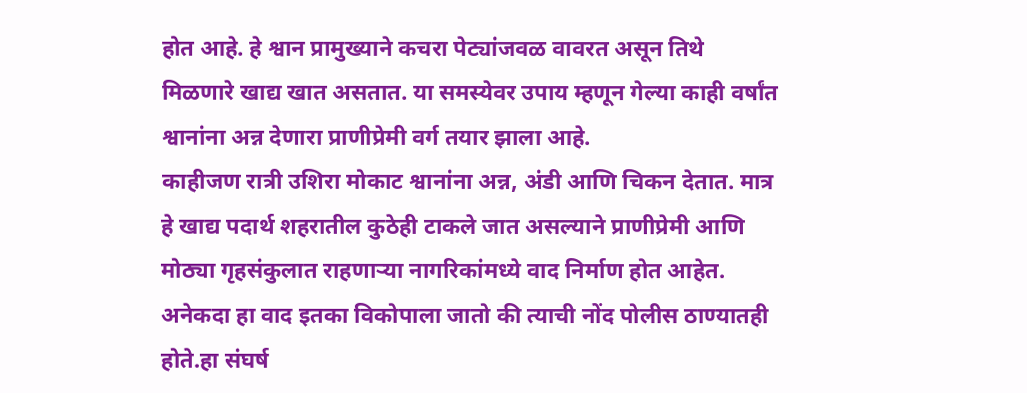होत आहे. हे श्वान प्रामुख्याने कचरा पेट्यांजवळ वावरत असून तिथे मिळणारे खाद्य खात असतात. या समस्येवर उपाय म्हणून गेल्या काही वर्षांत श्वानांना अन्न देणारा प्राणीप्रेमी वर्ग तयार झाला आहे.
काहीजण रात्री उशिरा मोकाट श्वानांना अन्न, अंडी आणि चिकन देतात. मात्र हे खाद्य पदार्थ शहरातील कुठेही टाकले जात असल्याने प्राणीप्रेमी आणि मोठ्या गृहसंकुलात राहणाऱ्या नागरिकांमध्ये वाद निर्माण होत आहेत. अनेकदा हा वाद इतका विकोपाला जातो की त्याची नोंद पोलीस ठाण्यातही होते.हा संघर्ष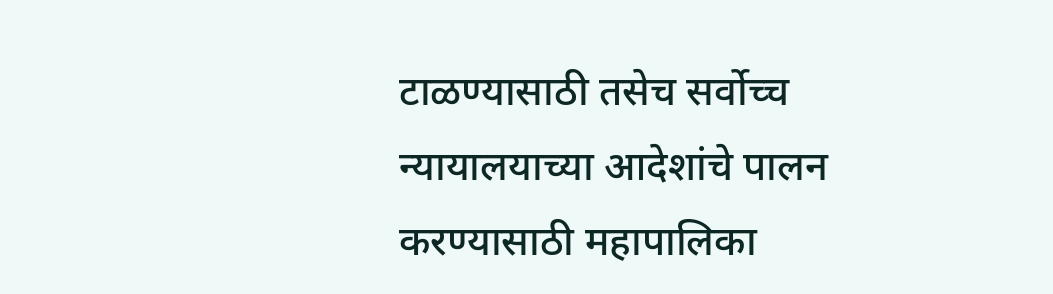टाळण्यासाठी तसेच सर्वोच्च न्यायालयाच्या आदेशांचे पालन करण्यासाठी महापालिका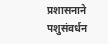प्रशासनाने पशुसंवर्धन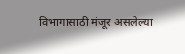विभागासाठी मंजूर असलेल्या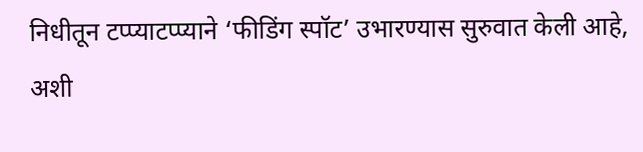निधीतून टप्प्याटप्प्याने ‘फीडिंग स्पॉट’ उभारण्यास सुरुवात केली आहे, अशी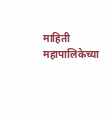माहिती महापालिकेच्या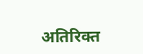अतिरिक्त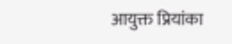आयुक्त प्रियांका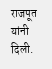राजपूत यांनी दिली.